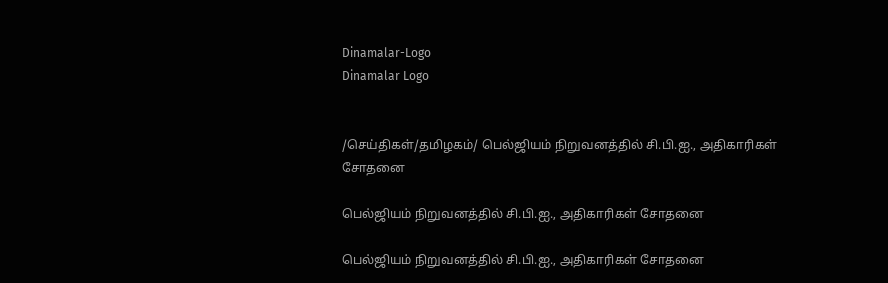Dinamalar-Logo
Dinamalar Logo


/செய்திகள்/தமிழகம்/ பெல்ஜியம் நிறுவனத்தில் சி.பி.ஐ., அதிகாரிகள் சோதனை

பெல்ஜியம் நிறுவனத்தில் சி.பி.ஐ., அதிகாரிகள் சோதனை

பெல்ஜியம் நிறுவனத்தில் சி.பி.ஐ., அதிகாரிகள் சோதனை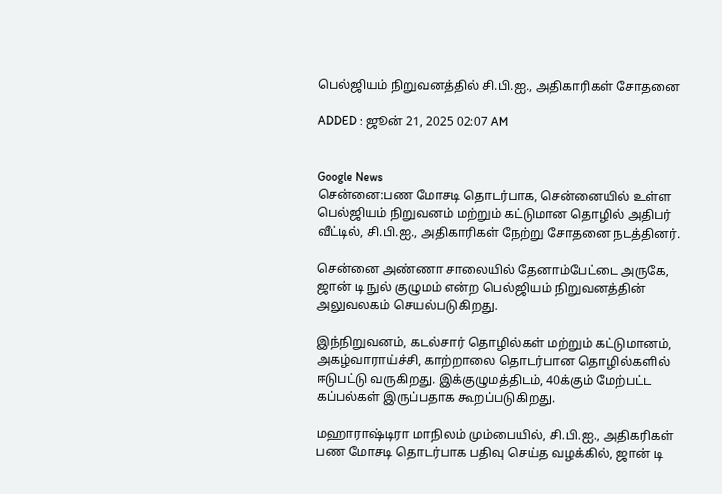பெல்ஜியம் நிறுவனத்தில் சி.பி.ஐ., அதிகாரிகள் சோதனை

ADDED : ஜூன் 21, 2025 02:07 AM


Google News
சென்னை:பண மோசடி தொடர்பாக, சென்னையில் உள்ள பெல்ஜியம் நிறுவனம் மற்றும் கட்டுமான தொழில் அதிபர் வீட்டில், சி.பி.ஐ., அதிகாரிகள் நேற்று சோதனை நடத்தினர்.

சென்னை அண்ணா சாலையில் தேனாம்பேட்டை அருகே, ஜான் டி நுல் குழுமம் என்ற பெல்ஜியம் நிறுவனத்தின் அலுவலகம் செயல்படுகிறது.

இந்நிறுவனம், கடல்சார் தொழில்கள் மற்றும் கட்டுமானம், அகழ்வாராய்ச்சி, காற்றாலை தொடர்பான தொழில்களில் ஈடுபட்டு வருகிறது. இக்குழுமத்திடம், 40க்கும் மேற்பட்ட கப்பல்கள் இருப்பதாக கூறப்படுகிறது.

மஹாராஷ்டிரா மாநிலம் மும்பையில், சி.பி.ஐ., அதிகரிகள் பண மோசடி தொடர்பாக பதிவு செய்த வழக்கில், ஜான் டி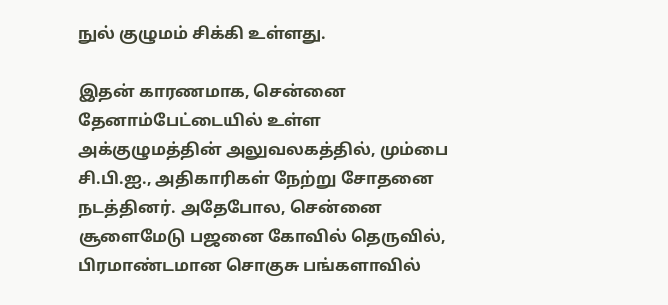நுல் குழுமம் சிக்கி உள்ளது.

இதன் காரணமாக, சென்னை தேனாம்பேட்டையில் உள்ள அக்குழுமத்தின் அலுவலகத்தில், மும்பை சி.பி.ஐ., அதிகாரிகள் நேற்று சோதனை நடத்தினர். அதேபோல, சென்னை சூளைமேடு பஜனை கோவில் தெருவில், பிரமாண்டமான சொகுசு பங்களாவில்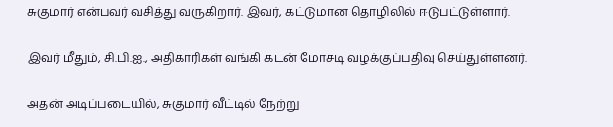சுகுமார் என்பவர் வசித்து வருகிறார். இவர், கட்டுமான தொழிலில் ஈடுபட்டுள்ளார்.

இவர் மீதும், சி.பி.ஐ., அதிகாரிகள் வங்கி கடன் மோசடி வழக்குப்பதிவு செய்துள்ளனர்.

அதன் அடிப்படையில், சுகுமார் வீட்டில் நேற்று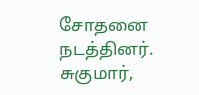சோதனை நடத்தினர். சுகுமார்,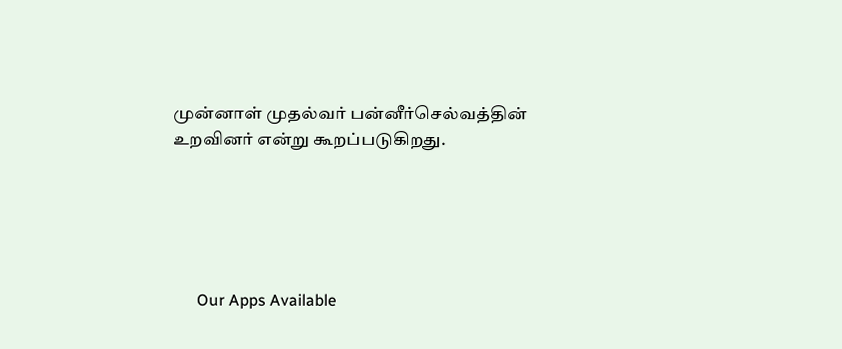முன்னாள் முதல்வர் பன்னீர்செல்வத்தின் உறவினர் என்று கூறப்படுகிறது.





      Our Apps Available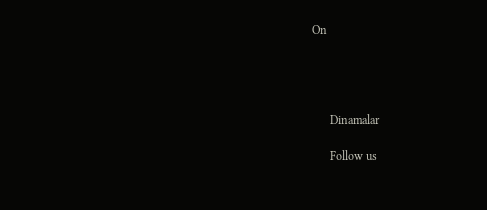On




      Dinamalar

      Follow us